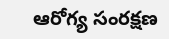ఆరోగ్య సంర‌క్ష‌ణ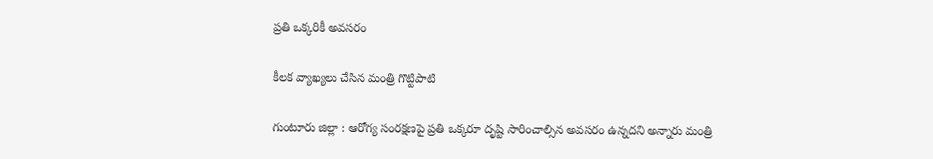ప్ర‌తి ఒక్క‌రికీ అవ‌స‌రం

కీల‌క వ్యాఖ్య‌లు చేసిన మంత్రి గొట్టిపాటి

గుంటూరు జిల్లా : ఆరోగ్య సంరక్షణపై ప్రతి ఒక్కరూ దృష్టి సారించాల్సిన అవసరం ఉన్నదని అన్నారు మంత్రి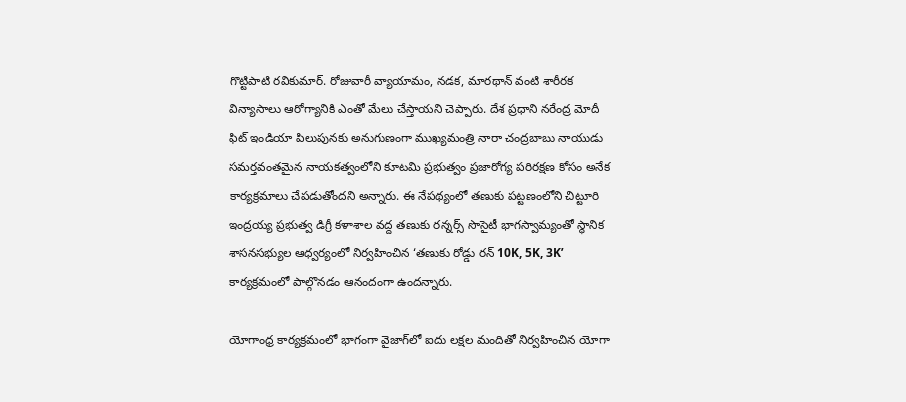గొట్టిపాటి ర‌వికుమార్. రోజువారీ వ్యాయామం, నడక, మారథాన్ వంటి శారీరక విన్యాసాలు ఆరోగ్యానికి ఎంతో మేలు చేస్తాయని చెప్పారు. దేశ ప్రధాని నరేంద్ర మోదీ ఫిట్ ఇండియా పిలుపునకు అనుగుణంగా ముఖ్యమంత్రి నారా చంద్రబాబు నాయుడు స‌మ‌ర్త‌వంత‌మైన‌ నాయకత్వంలోని కూటమి ప్రభుత్వం ప్రజారోగ్య పరిరక్షణ కోసం అనేక కార్యక్రమాలు చేపడుతోందని అన్నారు. ఈ నేపథ్యంలో తణుకు పట్టణంలోని చిట్టూరి ఇంద్రయ్య ప్రభుత్వ డిగ్రీ కళాశాల వద్ద తణుకు రన్నర్స్ సొసైటీ భాగస్వామ్యంతో స్థానిక శాసనసభ్యుల ఆధ్వర్యంలో నిర్వహించిన ‘తణుకు రోడ్డు రన్ 10K, 5K, 3K’ కార్యక్రమంలో పాల్గొన‌డం ఆనందంగా ఉంద‌న్నారు.

యోగాంధ్ర కార్యక్రమంలో భాగంగా వైజాగ్‌లో ఐదు లక్షల మందితో నిర్వహించిన యోగా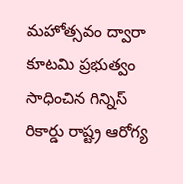మహోత్సవం ద్వారా కూటమి ప్రభుత్వం సాధించిన గిన్నిస్ రికార్డు రాష్ట్ర ఆరోగ్య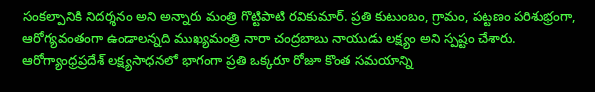సంకల్పానికి నిదర్శనం అని అన్నారు మంత్రి గొట్టిపాటి ర‌వికుమార్. ప్రతి కుటుంబం, గ్రామం, పట్టణం పరిశుభ్రంగా, ఆరోగ్యవంతంగా ఉండాలన్నది ముఖ్యమంత్రి నారా చంద్రబాబు నాయుడు లక్ష్యం అని స్ప‌ష్టం చేశారు. ఆరోగ్యాంధ్రప్రదేశ్ లక్ష్యసాధనలో భాగంగా ప్రతి ఒక్కరూ రోజూ కొంత సమయాన్ని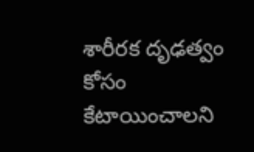శారీరక దృఢత్వం కోసం కేటాయించాలని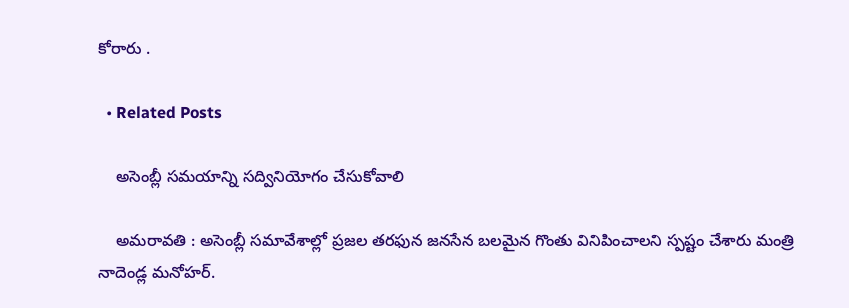కోరారు .

  • Related Posts

    అసెంబ్లీ సమయాన్ని సద్వినియోగం చేసుకోవాలి

    అమ‌రావ‌తి : అసెంబ్లీ సమావేశాల్లో ప్రజల తరఫున జనసేన బలమైన గొంతు వినిపించాల‌ని స్ప‌ష్టం చేశారు మంత్రి నాదెండ్ల మ‌నోహ‌ర్.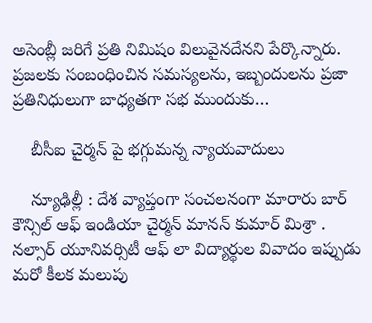అసెంబ్లీ జరిగే ప్రతి నిమిషం విలువైనదేన‌ని పేర్కొన్నారు. ప్రజలకు సంబంధించిన సమస్యలను, ఇబ్బందులను ప్రజా ప్రతినిధులుగా బాధ్యతగా సభ ముందుకు…

    బీసీఐ చైర్మ‌న్ పై భ‌గ్గుమ‌న్న న్యాయ‌వాదులు

    న్యూఢిల్లీ : దేశ వ్యాప్తంగా సంచ‌ల‌నంగా మారారు బార్ కౌన్సిల్ ఆఫ్ ఇండియా చైర్మ‌న్ మానన్ కుమార్ మిశ్రా . నల్సార్ యూనివర్సిటీ ఆఫ్ లా విద్యార్థుల వివాదం ఇప్పుడు మరో కీలక మలుపు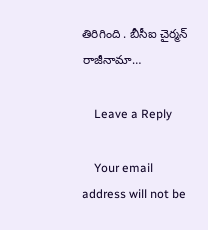తిరిగింది . బీసీఐ చైర్మ‌న్ రాజీనామా…

    Leave a Reply

    Your email address will not be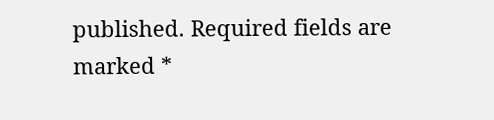published. Required fields are marked *